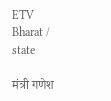ETV Bharat / state

मंत्री गणेश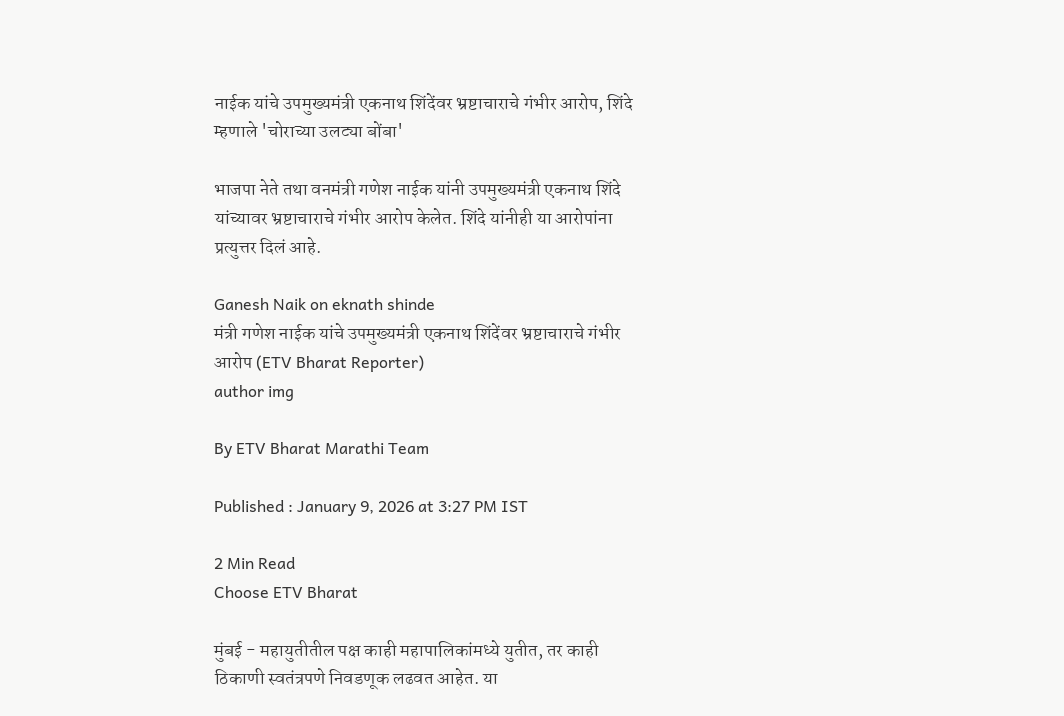नाईक यांचे उपमुख्यमंत्री एकनाथ शिंदेंवर भ्रष्टाचाराचे गंभीर आरोप, शिंदे म्हणाले 'चोराच्या उलट्या बोंबा'

भाजपा नेते तथा वनमंत्री गणेश नाईक यांनी उपमुख्यमंत्री एकनाथ शिंदे यांच्यावर भ्रष्टाचाराचे गंभीर आरोप केलेत. शिंदे यांनीही या आरोपांना प्रत्युत्तर दिलं आहे.

Ganesh Naik on eknath shinde
मंत्री गणेश नाईक यांचे उपमुख्यमंत्री एकनाथ शिंदेंवर भ्रष्टाचाराचे गंभीर आरोप (ETV Bharat Reporter)
author img

By ETV Bharat Marathi Team

Published : January 9, 2026 at 3:27 PM IST

2 Min Read
Choose ETV Bharat

मुंबई - महायुतीतील पक्ष काही महापालिकांमध्ये युतीत, तर काही ठिकाणी स्वतंत्रपणे निवडणूक लढवत आहेत. या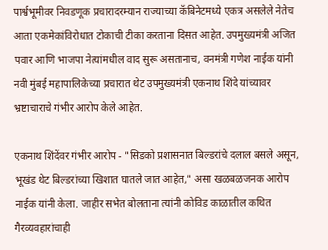पार्श्वभूमीवर निवडणूक प्रचारादरम्यान राज्याच्या कॅबिनेटमध्ये एकत्र असलेले नेतेच आता एकमेकांविरोधात टोकाची टीका करताना दिसत आहेत. उपमुख्यमंत्री अजित पवार आणि भाजपा नेत्यांमधील वाद सुरू असतानाच, वनमंत्री गणेश नाईक यांनी नवी मुंबई महापालिकेच्या प्रचारात थेट उपमुख्यमंत्री एकनाथ शिंदे यांच्यावर भ्रष्टाचाराचे गंभीर आरोप केले आहेत.

एकनाथ शिंदेंवर गंभीर आरोप - "सिडको प्रशासनात बिल्डरांचे दलाल बसले असून, भूखंड थेट बिल्डरांच्या खिशात घातले जात आहेत," असा खळबळजनक आरोप नाईक यांनी केला. जाहीर सभेत बोलताना त्यांनी कोविड काळातील कथित गैरव्यवहारांचाही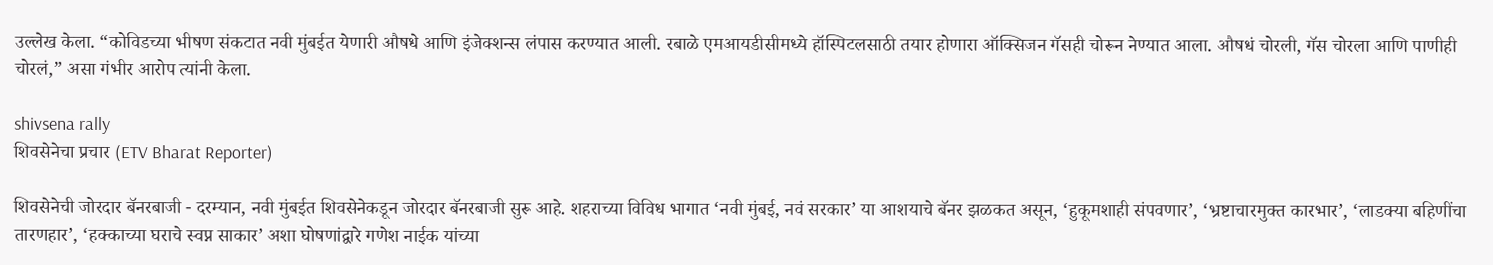उल्लेख केला. “कोविडच्या भीषण संकटात नवी मुंबईत येणारी औषधे आणि इंजेक्शन्स लंपास करण्यात आली. रबाळे एमआयडीसीमध्ये हॉस्पिटलसाठी तयार होणारा ऑक्सिजन गॅसही चोरून नेण्यात आला. औषधं चोरली, गॅस चोरला आणि पाणीही चोरलं,” असा गंभीर आरोप त्यांनी केला.

shivsena rally
शिवसेनेचा प्रचार (ETV Bharat Reporter)

शिवसेनेची जोरदार बॅनरबाजी - दरम्यान, नवी मुंबईत शिवसेनेकडून जोरदार बॅनरबाजी सुरू आहे. शहराच्या विविध भागात ‘नवी मुंबई, नवं सरकार’ या आशयाचे बॅनर झळकत असून, ‘हुकूमशाही संपवणार’, ‘भ्रष्टाचारमुक्त कारभार’, ‘लाडक्या बहिणींचा तारणहार’, ‘हक्काच्या घराचे स्वप्न साकार’ अशा घोषणांद्वारे गणेश नाईक यांच्या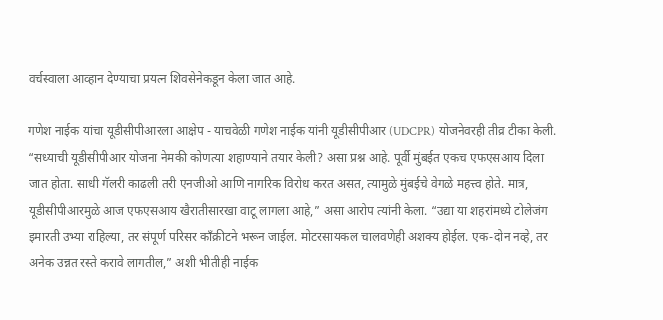वर्चस्वाला आव्हान देण्याचा प्रयत्न शिवसेनेकडून केला जात आहे.

गणेश नाईक यांचा यूडीसीपीआरला आक्षेप - याचवेळी गणेश नाईक यांनी यूडीसीपीआर (UDCPR) योजनेवरही तीव्र टीका केली. “सध्याची यूडीसीपीआर योजना नेमकी कोणत्या शहाण्याने तयार केली? असा प्रश्न आहे. पूर्वी मुंबईत एकच एफएसआय दिला जात होता. साधी गॅलरी काढली तरी एनजीओ आणि नागरिक विरोध करत असत, त्यामुळे मुंबईचे वेगळे महत्त्व होते. मात्र, यूडीसीपीआरमुळे आज एफएसआय खैरातीसारखा वाटू लागला आहे,” असा आरोप त्यांनी केला. “उद्या या शहरांमध्ये टोलेजंग इमारती उभ्या राहिल्या, तर संपूर्ण परिसर काँक्रीटने भरून जाईल. मोटरसायकल चालवणेही अशक्य होईल. एक-दोन नव्हे, तर अनेक उन्नत रस्ते करावे लागतील,” अशी भीतीही नाईक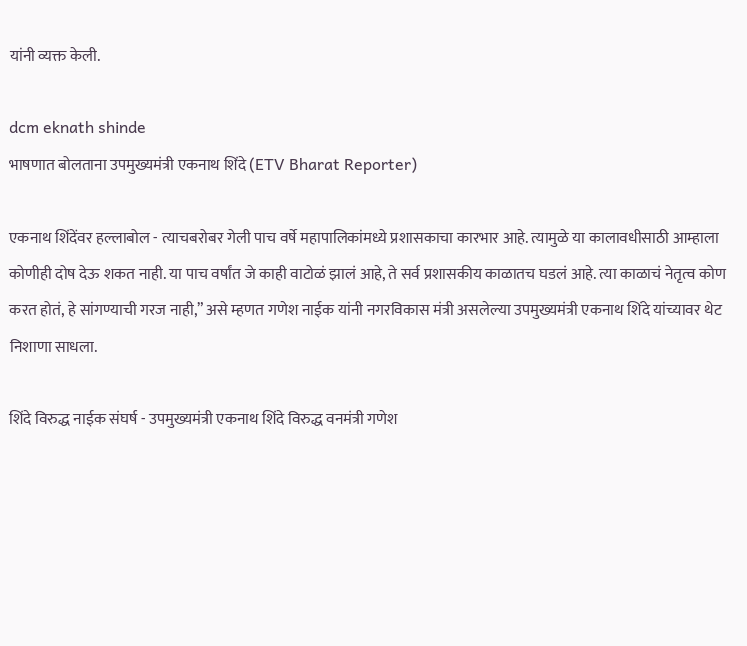यांनी व्यक्त केली.

dcm eknath shinde
भाषणात बोलताना उपमुख्यमंत्री एकनाथ शिंदे (ETV Bharat Reporter)

एकनाथ शिंदेंवर हल्लाबोल - त्याचबरोबर गेली पाच वर्षे महापालिकांमध्ये प्रशासकाचा कारभार आहे. त्यामुळे या कालावधीसाठी आम्हाला कोणीही दोष देऊ शकत नाही. या पाच वर्षांत जे काही वाटोळं झालं आहे, ते सर्व प्रशासकीय काळातच घडलं आहे. त्या काळाचं नेतृत्व कोण करत होतं, हे सांगण्याची गरज नाही,” असे म्हणत गणेश नाईक यांनी नगरविकास मंत्री असलेल्या उपमुख्यमंत्री एकनाथ शिंदे यांच्यावर थेट निशाणा साधला.

शिंदे विरुद्ध नाईक संघर्ष - उपमुख्यमंत्री एकनाथ शिंदे विरुद्ध वनमंत्री गणेश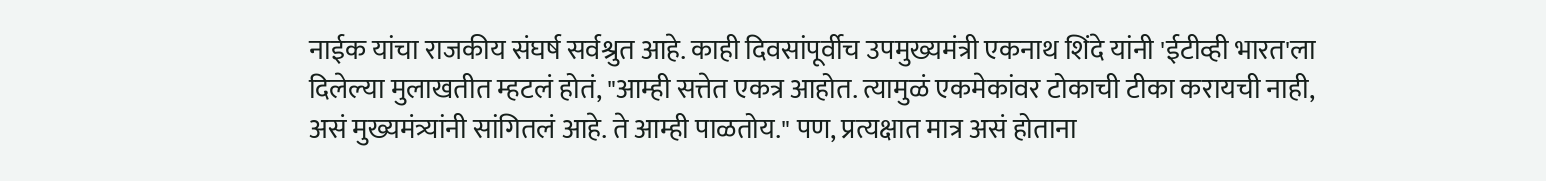नाईक यांचा राजकीय संघर्ष सर्वश्रुत आहे. काही दिवसांपूर्वीच उपमुख्यमंत्री एकनाथ शिंदे यांनी 'ईटीव्ही भारत'ला दिलेल्या मुलाखतीत म्हटलं होतं, "आम्ही सत्तेत एकत्र आहोत. त्यामुळं एकमेकांवर टोकाची टीका करायची नाही, असं मुख्यमंत्र्यांनी सांगितलं आहे. ते आम्ही पाळतोय." पण, प्रत्यक्षात मात्र असं होताना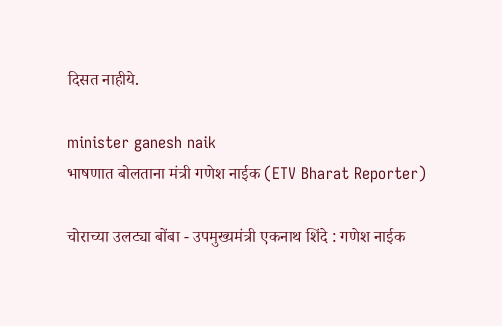दिसत नाहीये.

minister ganesh naik
भाषणात बोलताना मंत्री गणेश नाईक (ETV Bharat Reporter)

चोराच्या उलट्या बोंबा - उपमुख्यमंत्री एकनाथ शिंदे : गणेश नाईक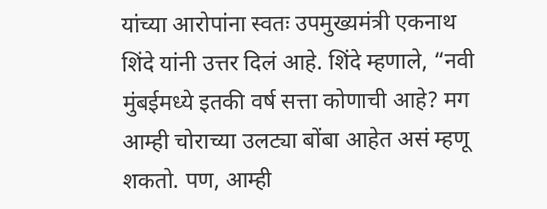यांच्या आरोपांना स्वतः उपमुख्यमंत्री एकनाथ शिंदे यांनी उत्तर दिलं आहे. शिंदे म्हणाले, “नवी मुंबईमध्ये इतकी वर्ष सत्ता कोणाची आहे? मग आम्ही चोराच्या उलट्या बोंबा आहेत असं म्हणू शकतो. पण, आम्ही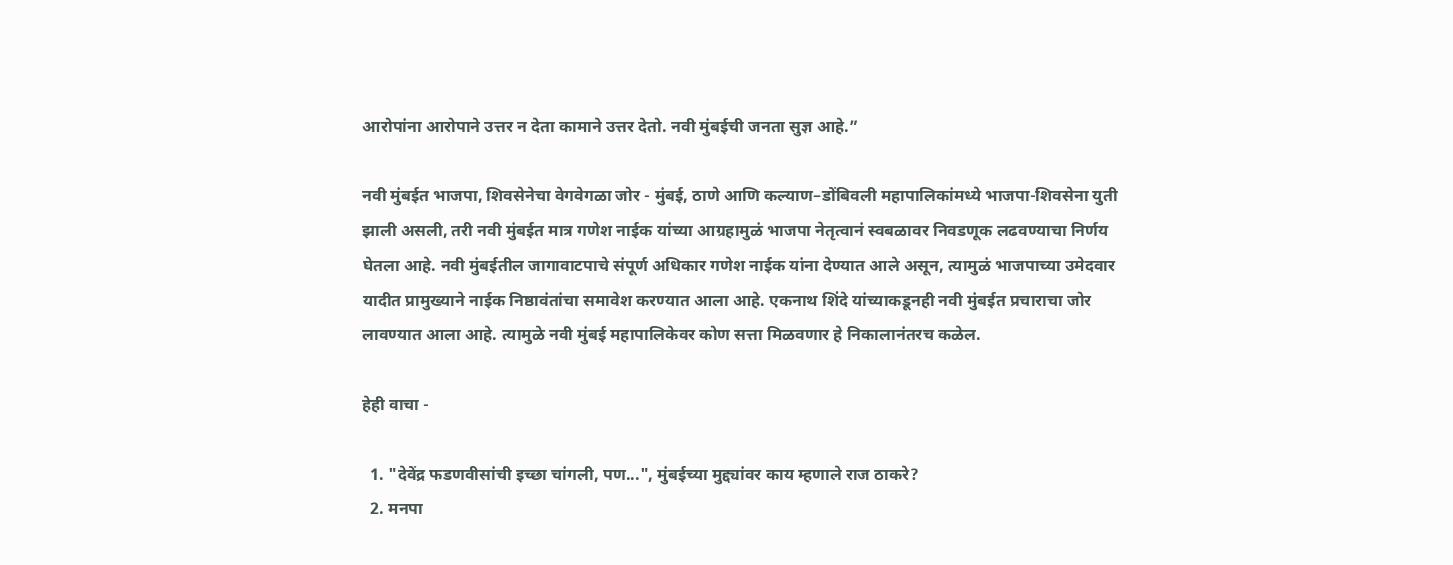आरोपांना आरोपाने उत्तर न देता कामाने उत्तर देतो. नवी मुंबईची जनता सुज्ञ आहे.”

नवी मुंबईत भाजपा, शिवसेनेचा वेगवेगळा जोर - मुंबई, ठाणे आणि कल्याण–डोंबिवली महापालिकांमध्ये भाजपा-शिवसेना युती झाली असली, तरी नवी मुंबईत मात्र गणेश नाईक यांच्या आग्रहामुळं भाजपा नेतृत्वानं स्वबळावर निवडणूक लढवण्याचा निर्णय घेतला आहे. नवी मुंबईतील जागावाटपाचे संपूर्ण अधिकार गणेश नाईक यांना देण्यात आले असून, त्यामुळं भाजपाच्या उमेदवार यादीत प्रामुख्याने नाईक निष्ठावंतांचा समावेश करण्यात आला आहे. एकनाथ शिंदे यांच्याकडूनही नवी मुंबईत प्रचाराचा जोर लावण्यात आला आहे. त्यामुळे नवी मुंबई महापालिकेवर कोण सत्ता मिळवणार हे निकालानंतरच कळेल.

हेही वाचा -

  1. "देवेंद्र फडणवीसांची इच्छा चांगली, पण...", मुंबईच्या मुद्द्यांवर काय म्हणाले राज ठाकरे?
  2. मनपा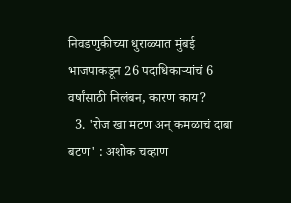निवडणुकीच्या धुराळ्यात मुंबई भाजपाकडून 26 पदाधिकाऱ्यांचं 6 वर्षांसाठी निलंबन, कारण काय?
  3. 'रोज खा मटण अन् कमळाचं दाबा बटण' : अशोक चव्हाण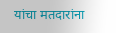यांचा मतदारांना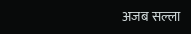अजब सल्ला